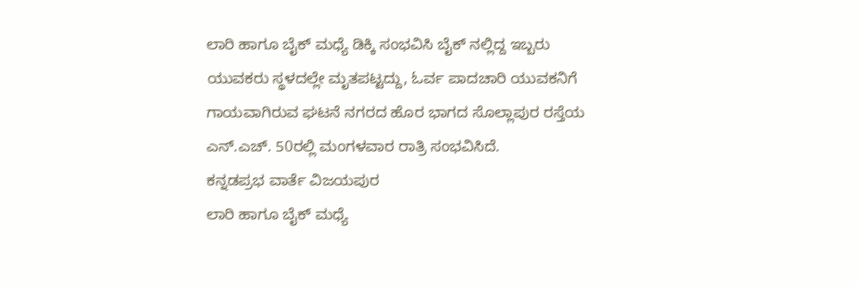ಲಾರಿ ಹಾಗೂ ಬೈಕ್ ಮಧ್ಯೆ ಡಿಕ್ಕಿ ಸಂಭವಿಸಿ ಬೈಕ್ ನಲ್ಲಿದ್ದ ಇಬ್ಬರು ಯುವಕರು ಸ್ಥಳದಲ್ಲೇ ಮೃತಪಟ್ಟದ್ದು, ಓರ್ವ ಪಾದಚಾರಿ ಯುವಕನಿಗೆ ಗಾಯವಾಗಿರುವ ಘಟನೆ ನಗರದ ಹೊರ ಭಾಗದ ಸೊಲ್ಲಾಪುರ ರಸ್ತೆಯ ಎನ್.ಎಚ್. 50ರಲ್ಲಿ ಮಂಗಳವಾರ ರಾತ್ರಿ ಸಂಭವಿಸಿದೆ.
ಕನ್ನಡಪ್ರಭ ವಾರ್ತೆ ವಿಜಯಪುರ
ಲಾರಿ ಹಾಗೂ ಬೈಕ್ ಮಧ್ಯೆ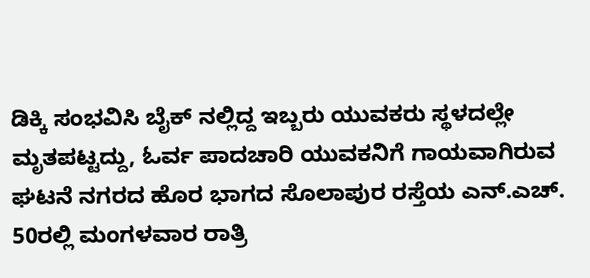ಡಿಕ್ಕಿ ಸಂಭವಿಸಿ ಬೈಕ್ ನಲ್ಲಿದ್ದ ಇಬ್ಬರು ಯುವಕರು ಸ್ಥಳದಲ್ಲೇ ಮೃತಪಟ್ಟದ್ದು, ಓರ್ವ ಪಾದಚಾರಿ ಯುವಕನಿಗೆ ಗಾಯವಾಗಿರುವ ಘಟನೆ ನಗರದ ಹೊರ ಭಾಗದ ಸೊಲಾಪುರ ರಸ್ತೆಯ ಎನ್.ಎಚ್. 50ರಲ್ಲಿ ಮಂಗಳವಾರ ರಾತ್ರಿ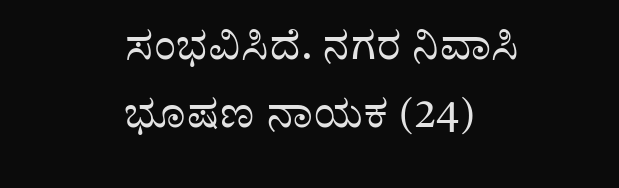ಸಂಭವಿಸಿದೆ. ನಗರ ನಿವಾಸಿ ಭೂಷಣ ನಾಯಕ (24)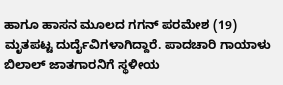ಹಾಗೂ ಹಾಸನ ಮೂಲದ ಗಗನ್ ಪರಮೇಶ (19) ಮೃತಪಟ್ಟ ದುರ್ದೈವಿಗಳಾಗಿದ್ದಾರೆ. ಪಾದಚಾರಿ ಗಾಯಾಳು ಬಿಲಾಲ್ ಜಾತಗಾರನಿಗೆ ಸ್ಥಳೀಯ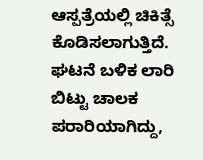ಆಸ್ಪತ್ರೆಯಲ್ಲಿ ಚಿಕಿತ್ಸೆ ಕೊಡಿಸಲಾಗುತ್ತಿದೆ. ಘಟನೆ ಬಳಿಕ ಲಾರಿ ಬಿಟ್ಟು ಚಾಲಕ ಪರಾರಿಯಾಗಿದ್ದು,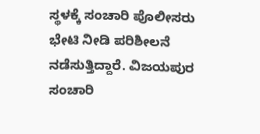ಸ್ಥಳಕ್ಕೆ ಸಂಚಾರಿ ಪೊಲೀಸರು ಭೇಟಿ ನೀಡಿ ಪರಿಶೀಲನೆ ನಡೆಸುತ್ತಿದ್ದಾರೆ. ವಿಜಯಪುರ ಸಂಚಾರಿ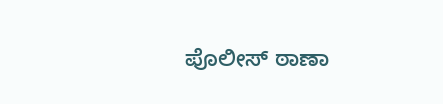ಪೊಲೀಸ್ ಠಾಣಾ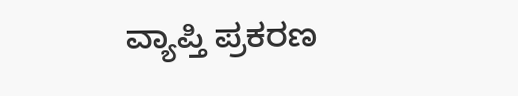ವ್ಯಾಪ್ತಿ ಪ್ರಕರಣ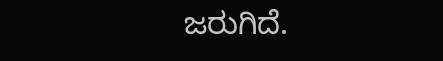ಜರುಗಿದೆ.